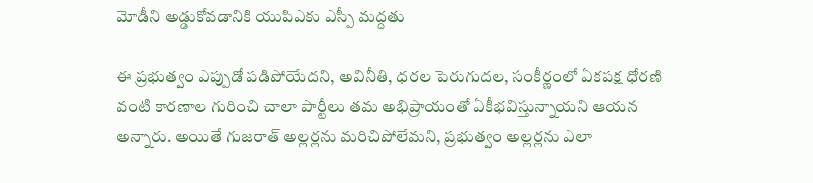మోడీని అడ్డుకోవడానికి యుపిఎకు ఎస్పీ మద్దతు

ఈ ప్రభుత్వం ఎప్పుడో పడిపోయేదని, అవినీతి, ధరల పెరుగుదల, సంకీర్ణంలో ఏకపక్ష ధోరణి వంటి కారణాల గురించి చాలా పార్టీలు తమ అభిప్రాయంతో ఏకీభవిస్తున్నాయని ఆయన అన్నారు. అయితే గుజరాత్ అల్లర్లను మరిచిపోలేమని, ప్రభుత్వం అల్లర్లను ఎలా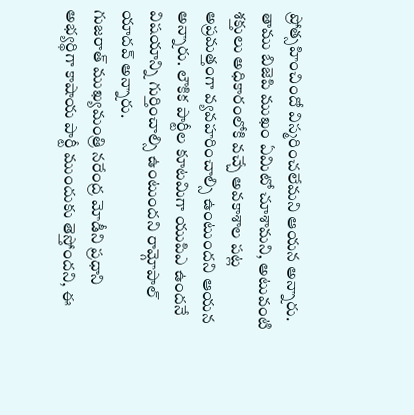ప్రోత్సహించిందో విస్మరించలేమని ఆయన అన్నారు.
తాము బిజెపి ముఖం ఏమిటో చూశామని, అటువంటి శక్తులు అధికారంలోకి వచ్చే అవకాశాల పట్ల అప్రమత్తంగా వ్యవహరించాల్సి ఉంటుందని ఆయన అన్నారు. లౌకిక పార్టీల కూటమిగా యుపిఎ ఉందనే విషయాన్ని గుర్తించాల్సి ఉంటుందని రామ్గోపాల్ యాదవ్ అన్నారు.
గుజరాత్ ముఖ్యమంత్రి నరేంద్ర మోడీని ప్రధాని అభ్యర్థిగా కాషాయ పార్టీ ముందుకు తెస్తోందని, ఈ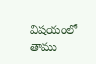విషయంలో తాము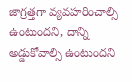జాగ్రత్తగా వ్యవహరించాల్సి ఉంటుందని, దాన్ని అడ్డుకోవాల్సి ఉంటుందని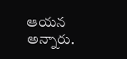ఆయన అన్నారు.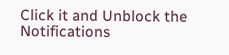Click it and Unblock the Notifications